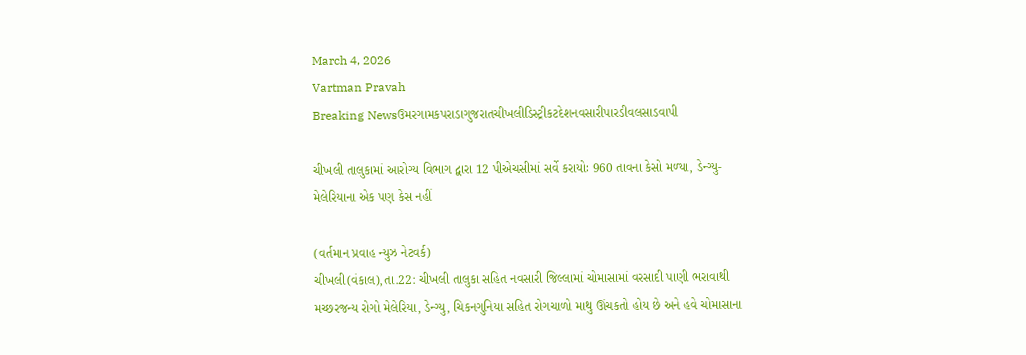March 4, 2026
Vartman Pravah
Breaking Newsઉમરગામકપરાડાગુજરાતચીખલીડિસ્ટ્રીકટદેશનવસારીપારડીવલસાડવાપી

ચીખલી તાલુકામાં આરોગ્‍ય વિભાગ દ્વારા 12 પીએચસીમાં સર્વે કરાયોઃ 960 તાવના કેસો મળ્‍યા, ડેન્‍ગ્‍યુ-મેલેરિયાના એક પણ કેસ નહીં

(વર્તમાન પ્રવાહ ન્‍યુઝ નેટવર્ક)
ચીખલી(વંકાલ),તા.22: ચીખલી તાલુકા સહિત નવસારી જિલ્લામાં ચોમાસામાં વરસાદી પાણી ભરાવાથી મચ્‍છરજન્‍ય રોગો મેલેરિયા, ડેન્‍ગ્‍યુ, ચિકનગુનિયા સહિત રોગચાળો માથુ ઊંચકતો હોય છે અને હવે ચોમાસાના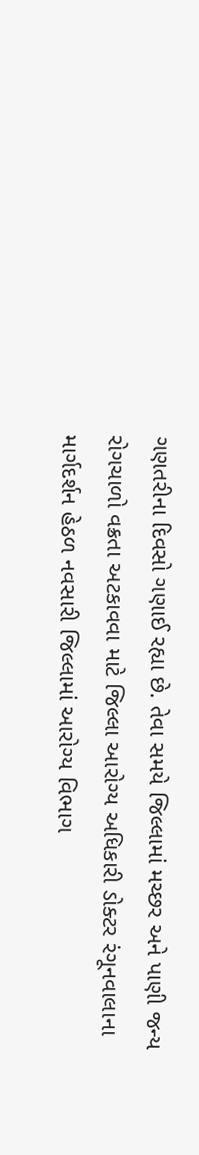ગણતરીના દિવસો ગણાઈ રહ્યા છે. તેવા સમયે જિલ્લામાં મચ્‍છર અને પાણી જન્‍ય રોગચાળો વક્રતા અટકાવવા માટે જિલ્લા આરોગ્‍ય અધિકારી ડોક્‍ટર રંગૂનવાલાના માર્ગદર્શન હેઠળ નવસારી જિલ્લામાં આરોગ્‍ય વિભાગ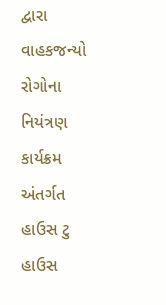દ્વારા વાહકજન્‍યો રોગોના નિયંત્રણ કાર્યક્રમ અંતર્ગત હાઉસ ટુ હાઉસ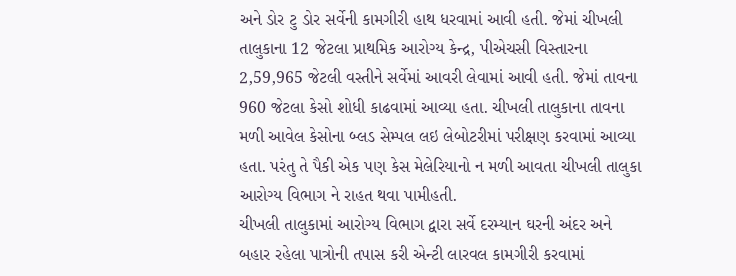અને ડોર ટુ ડોર સર્વેની કામગીરી હાથ ધરવામાં આવી હતી. જેમાં ચીખલી તાલુકાના 12 જેટલા પ્રાથમિક આરોગ્‍ય કેન્‍દ્ર, પીએચસી વિસ્‍તારના 2,59,965 જેટલી વસ્‍તીને સર્વેમાં આવરી લેવામાં આવી હતી. જેમાં તાવના 960 જેટલા કેસો શોધી કાઢવામાં આવ્‍યા હતા. ચીખલી તાલુકાના તાવના મળી આવેલ કેસોના બ્‍લડ સેમ્‍પલ લઇ લેબોટરીમાં પરીક્ષણ કરવામાં આવ્‍યા હતા. પરંતુ તે પૈકી એક પણ કેસ મેલેરિયાનો ન મળી આવતા ચીખલી તાલુકા આરોગ્‍ય વિભાગ ને રાહત થવા પામીહતી.
ચીખલી તાલુકામાં આરોગ્‍ય વિભાગ દ્વારા સર્વે દરમ્‍યાન ઘરની અંદર અને બહાર રહેલા પાત્રોની તપાસ કરી એન્‍ટી લારવલ કામગીરી કરવામાં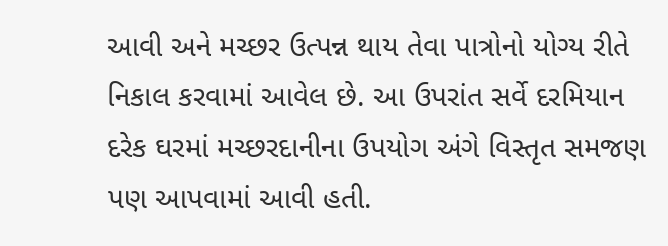આવી અને મચ્‍છર ઉત્‍પન્ન થાય તેવા પાત્રોનો યોગ્‍ય રીતે નિકાલ કરવામાં આવેલ છે. આ ઉપરાંત સર્વે દરમિયાન દરેક ઘરમાં મચ્‍છરદાનીના ઉપયોગ અંગે વિસ્‍તૃત સમજણ પણ આપવામાં આવી હતી.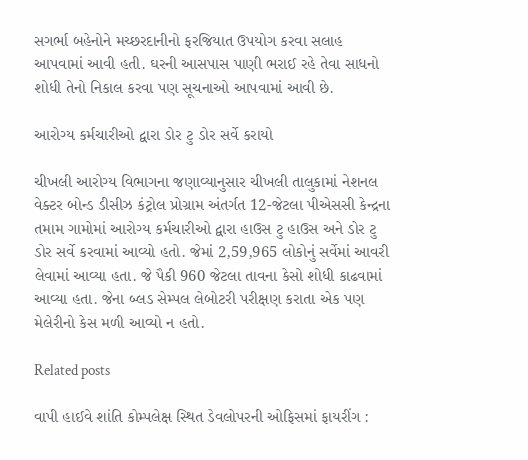સગર્ભા બહેનોને મચ્‍છરદાનીનો ફરજિયાત ઉપયોગ કરવા સલાહ આપવામાં આવી હતી. ઘરની આસપાસ પાણી ભરાઈ રહે તેવા સાધનો શોધી તેનો નિકાલ કરવા પણ સૂચનાઓ આપવામાં આવી છે.

આરોગ્‍ય કર્મચારીઓ દ્વારા ડોર ટુ ડોર સર્વે કરાયો

ચીખલી આરોગ્‍ય વિભાગના જણાવ્‍યાનુસાર ચીખલી તાલુકામાં નેશનલ વેક્‍ટર બોન્‍ડ ડીસીઝ કંટ્રોલ પ્રોગ્રામ અંતર્ગત 12-જેટલા પીએસસી કેન્‍દ્રના તમામ ગામોમાં આરોગ્‍ય કર્મચારીઓ દ્વારા હાઉસ ટુ હાઉસ અને ડોર ટુ ડોર સર્વે કરવામાં આવ્‍યો હતો. જેમાં 2,59,965 લોકોનું સર્વેમાં આવરી લેવામાં આવ્‍યા હતા. જે પૈકી 960 જેટલા તાવના કેસો શોધી કાઢવામાં આવ્‍યા હતા. જેના બ્‍લડ સેમ્‍પલ લેબોટરી પરીક્ષણ કરાતા એક પણ મેલેરીનો કેસ મળી આવ્‍યો ન હતો.

Related posts

વાપી હાઈવે શાંતિ કોમ્‍પલેક્ષ સ્‍થિત ડેવલોપરની ઓફિસમાં ફાયરીંગ :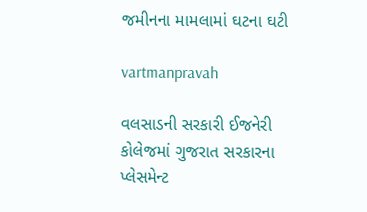જમીનના મામલામાં ઘટના ઘટી

vartmanpravah

વલસાડની સરકારી ઈજનેરી કોલેજમાં ગુજરાત સરકારના પ્‍લેસમેન્‍ટ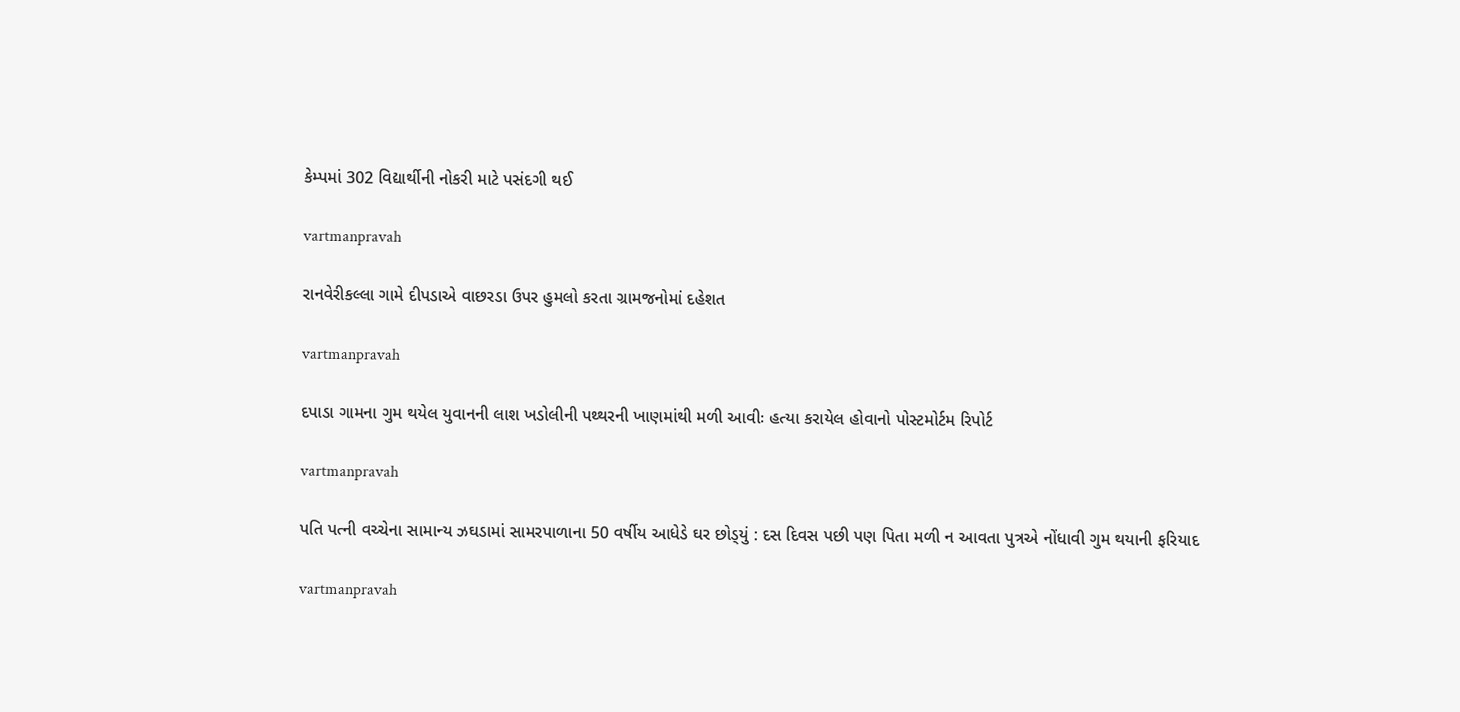કેમ્‍પમાં 302 વિદ્યાર્થીની નોકરી માટે પસંદગી થઈ

vartmanpravah

રાનવેરીકલ્લા ગામે દીપડાએ વાછરડા ઉપર હુમલો કરતા ગ્રામજનોમાં દહેશત

vartmanpravah

દપાડા ગામના ગુમ થયેલ યુવાનની લાશ ખડોલીની પથ્‍થરની ખાણમાંથી મળી આવીઃ હત્‍યા કરાયેલ હોવાનો પોસ્‍ટમોર્ટમ રિપોર્ટ

vartmanpravah

પતિ પત્‍ની વચ્‍ચેના સામાન્‍ય ઝઘડામાં સામરપાળાના 50 વર્ષીય આધેડે ઘર છોડ્‍યું : દસ દિવસ પછી પણ પિતા મળી ન આવતા પુત્રએ નોંધાવી ગુમ થયાની ફરિયાદ

vartmanpravah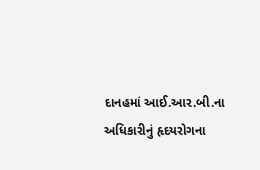દાનહમાં આઈ.આર.બી.ના અધિકારીનું હૃદયરોગના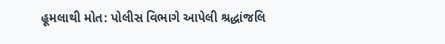હૂમલાથી મોત: પોલીસ વિભાગે આપેલી શ્રદ્ધાંજલિ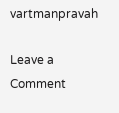vartmanpravah

Leave a Comment